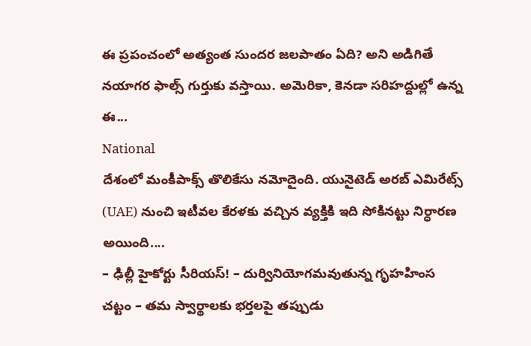ఈ ప్రపంచంలో అత్యంత సుందర జలపాతం ఏది? అని అడిగితే నయాగర ఫాల్స్ గుర్తుకు వస్తాయి. అమెరికా, కెనడా సరిహద్దుల్లో ఉన్న ఈ...
National
దేశంలో మంకీపాక్స్ తొలికేసు నమోదైంది. యునైటెడ్ అరబ్ ఎమిరేట్స్ (UAE) నుంచి ఇటీవల కేరళకు వచ్చిన వ్యక్తికి ఇది సోకినట్టు నిర్ధారణ అయింది....
– ఢిల్లీ హైకోర్టు సీరియస్! – దుర్వినియోగమవుతున్న గృహహింస చట్టం – తమ స్వార్థాలకు భర్తలపై తప్పుడు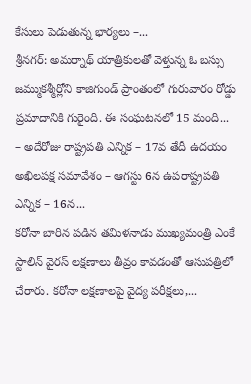కేసులు పెడుతున్న భార్యలు –...
శ్రీనగర్: అమర్నాథ్ యాత్రికులతో వెళ్తున్న ఓ బస్సు జమ్ముకశ్మీర్లోని కాజిగుండ్ ప్రాంతంలో గురువారం రోడ్డు ప్రమాదానికి గురైంది. ఈ సంఘటనలో 15 మంది...
– అదేరోజు రాష్ట్రపతి ఎన్నిక – 17వ తేదీ ఉదయం అఖిలపక్ష సమావేశం – ఆగస్టు 6న ఉపరాష్ట్రపతి ఎన్నిక – 16న...
కరోనా బారిన పడిన తమిళనాడు ముఖ్యమంత్రి ఎంకే స్టాలిన్ వైరస్ లక్షణాలు తీవ్రం కావడంతో ఆసుపత్రిలో చేరారు. కరోనా లక్షణాలపై వైద్య పరీక్షలు,...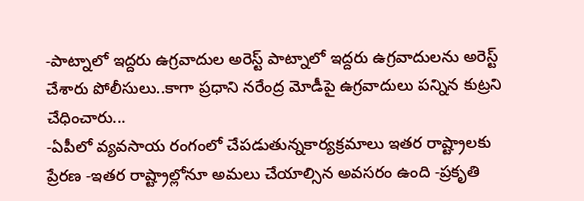-పాట్నాలో ఇద్దరు ఉగ్రవాదుల అరెస్ట్ పాట్నాలో ఇద్దరు ఉగ్రవాదులను అరెస్ట్ చేశారు పోలీసులు..కాగా ప్రధాని నరేంద్ర మోడీపై ఉగ్రవాదులు పన్నిన కుట్రని చేధించారు...
-ఏపీలో వ్యవసాయ రంగంలో చేపడుతున్నకార్యక్రమాలు ఇతర రాష్ట్రాలకు ప్రేరణ -ఇతర రాష్ట్రాల్లోనూ అమలు చేయాల్సిన అవసరం ఉంది -ప్రకృతి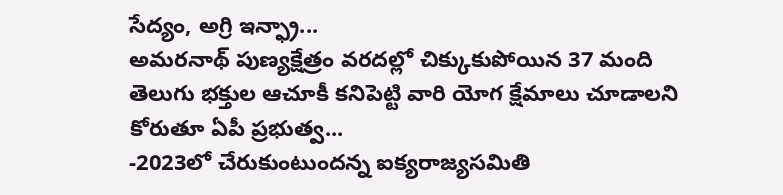సేద్యం, అగ్రి ఇన్ఫ్రా...
అమరనాథ్ పుణ్యక్షేత్రం వరదల్లో చిక్కుకుపోయిన 37 మంది తెలుగు భక్తుల ఆచూకీ కనిపెట్టి వారి యోగ క్షేమాలు చూడాలని కోరుతూ ఏపీ ప్రభుత్వ...
-2023లో చేరుకుంటుందన్న ఐక్యరాజ్యసమితి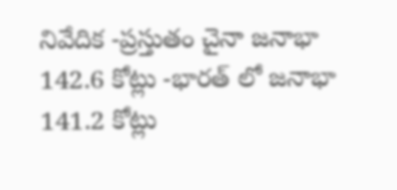నివేదిక -ప్రస్తుతం చైనా జనాభా 142.6 కోట్లు -భారత్ లో జనాభా 141.2 కోట్లు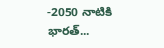-2050 నాటికి భారత్...